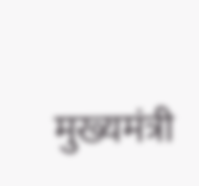मुख्यमंत्री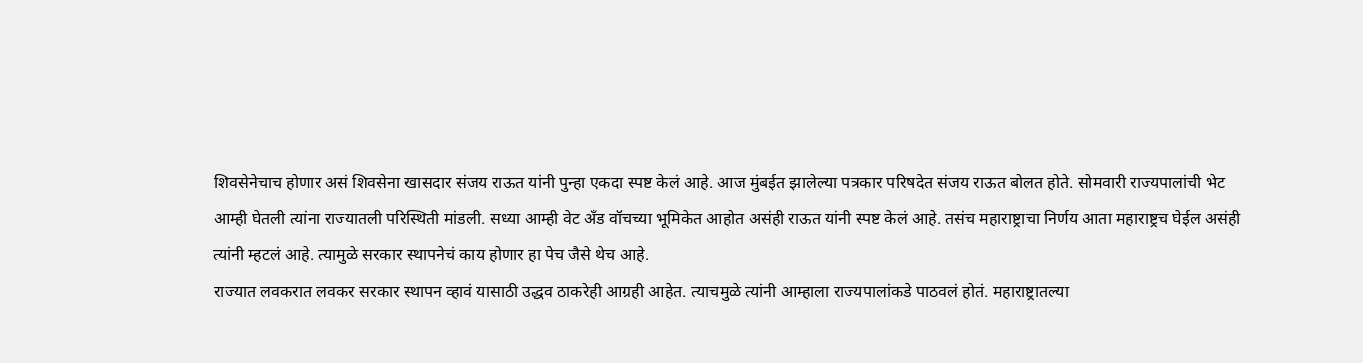शिवसेनेचाच होणार असं शिवसेना खासदार संजय राऊत यांनी पुन्हा एकदा स्पष्ट केलं आहे. आज मुंबईत झालेल्या पत्रकार परिषदेत संजय राऊत बोलत होते. सोमवारी राज्यपालांची भेट आम्ही घेतली त्यांना राज्यातली परिस्थिती मांडली. सध्या आम्ही वेट अँड वॉचच्या भूमिकेत आहोत असंही राऊत यांनी स्पष्ट केलं आहे. तसंच महाराष्ट्राचा निर्णय आता महाराष्ट्रच घेईल असंही त्यांनी म्हटलं आहे. त्यामुळे सरकार स्थापनेचं काय होणार हा पेच जैसे थेच आहे.
राज्यात लवकरात लवकर सरकार स्थापन व्हावं यासाठी उद्धव ठाकरेही आग्रही आहेत. त्याचमुळे त्यांनी आम्हाला राज्यपालांकडे पाठवलं होतं. महाराष्ट्रातल्या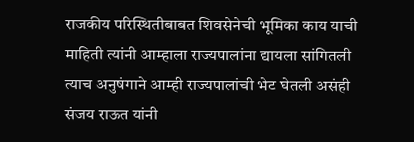राजकीय परिस्थितीबाबत शिवसेनेची भूमिका काय याची माहिती त्यांनी आम्हाला राज्यपालांना द्यायला सांगितली त्याच अनुषंगाने आम्ही राज्यपालांची भेट घेतली असंही संजय राऊत यांनी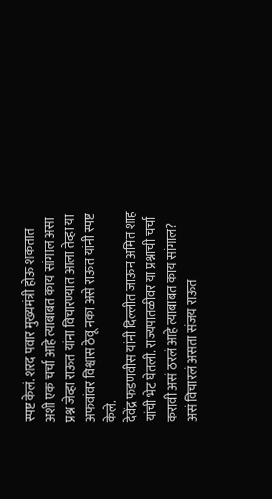स्पष्ट केलं. शरद पवार मुख्यमंत्री होऊ शकतात अशी एक चर्चा आहे त्याबाबत काय सांगाल असा प्रश्न जेव्हा राऊत यांना विचारण्यात आला तेव्हा या अफवांवर विश्वास ठेवू नका असे राऊत यांनी स्पष्ट केले.
देवेंद्र फडणवीस यांनी दिल्लीत जाऊन अमित शाह यांची भेट घेतली. राज्यपातळीवर या प्रश्नाची चर्चा करावी असं ठरलं आहे त्याबाबत काय सांगाल? असं विचारलं असता संजय राऊत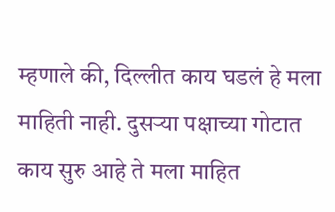म्हणाले की, दिल्लीत काय घडलं हे मला माहिती नाही. दुसऱ्या पक्षाच्या गोटात काय सुरु आहे ते मला माहित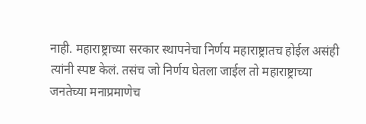नाही. महाराष्ट्राच्या सरकार स्थापनेचा निर्णय महाराष्ट्रातच होईल असंही त्यांनी स्पष्ट केलं. तसंच जो निर्णय घेतला जाईल तो महाराष्ट्राच्या जनतेच्या मनाप्रमाणेच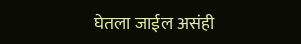घेतला जाईल असंही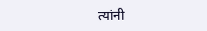त्यांनी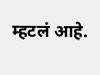म्हटलं आहे.